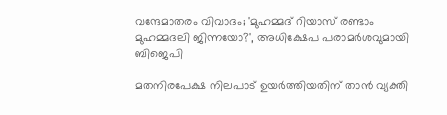വന്ദേമാതരം വിവാദം; 'മുഹമ്മദ് റിയാസ് രണ്ടാം മുഹമ്മദലി ജിന്നയോ?', അധിക്ഷേപ പരാമര്‍ശവുമായി ബിജെപി

മതനിരപേക്ഷ നിലപാട് ഉയര്‍ത്തിയതിന് താന്‍ വ്യക്തി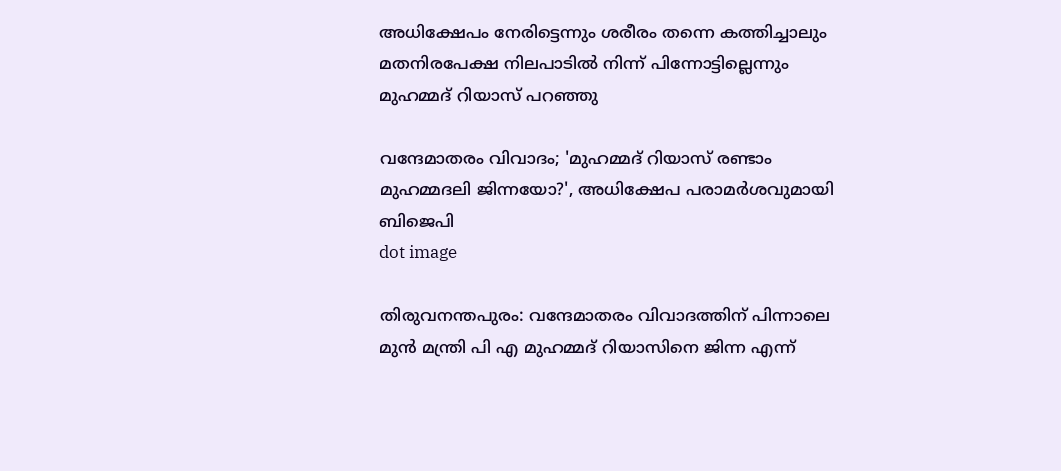അധിക്ഷേപം നേരിട്ടെന്നും ശരീരം തന്നെ കത്തിച്ചാലും മതനിരപേക്ഷ നിലപാടില്‍ നിന്ന് പിന്നോട്ടില്ലെന്നും മുഹമ്മദ് റിയാസ് പറഞ്ഞു

വന്ദേമാതരം വിവാദം; 'മുഹമ്മദ് റിയാസ് രണ്ടാം മുഹമ്മദലി ജിന്നയോ?', അധിക്ഷേപ പരാമര്‍ശവുമായി ബിജെപി
dot image

തിരുവനന്തപുരം: വന്ദേമാതരം വിവാദത്തിന് പിന്നാലെ മുന്‍ മന്ത്രി പി എ മുഹമ്മദ് റിയാസിനെ ജിന്ന എന്ന്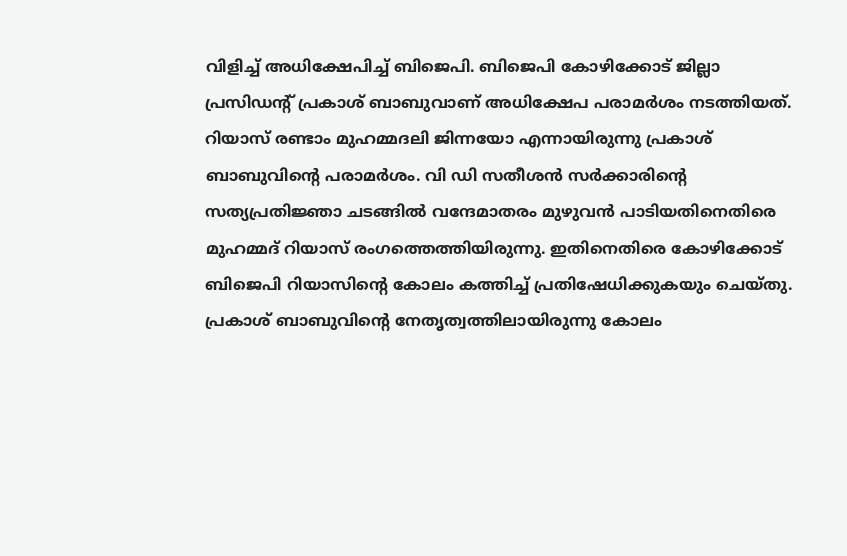വിളിച്ച് അധിക്ഷേപിച്ച് ബിജെപി. ബിജെപി കോഴിക്കോട് ജില്ലാ പ്രസിഡന്റ് പ്രകാശ് ബാബുവാണ് അധിക്ഷേപ പരാമര്‍ശം നടത്തിയത്. റിയാസ് രണ്ടാം മുഹമ്മദലി ജിന്നയോ എന്നായിരുന്നു പ്രകാശ് ബാബുവിന്റെ പരാമര്‍ശം. വി ഡി സതീശന്‍ സര്‍ക്കാരിന്റെ സത്യപ്രതിജ്ഞാ ചടങ്ങില്‍ വന്ദേമാതരം മുഴുവന്‍ പാടിയതിനെതിരെ മുഹമ്മദ് റിയാസ് രംഗത്തെത്തിയിരുന്നു. ഇതിനെതിരെ കോഴിക്കോട് ബിജെപി റിയാസിന്റെ കോലം കത്തിച്ച് പ്രതിഷേധിക്കുകയും ചെയ്തു. പ്രകാശ് ബാബുവിന്റെ നേതൃത്വത്തിലായിരുന്നു കോലം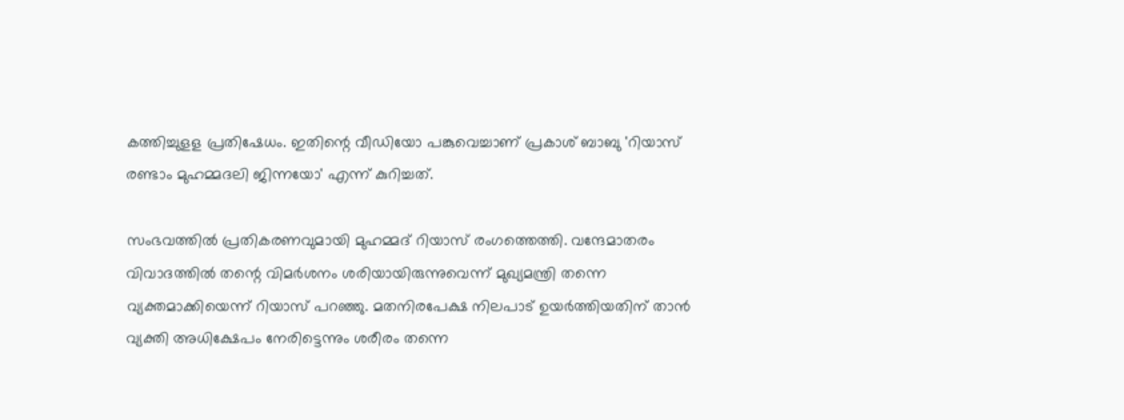കത്തിച്ചുളള പ്രതിഷേധം. ഇതിന്റെ വീഡിയോ പങ്കുവെച്ചാണ് പ്രകാശ് ബാബു 'റിയാസ് രണ്ടാം മുഹമ്മദലി ജിന്നയോ' എന്ന് കുറിച്ചത്.

സംഭവത്തില്‍ പ്രതികരണവുമായി മുഹമ്മദ് റിയാസ് രംഗത്തെത്തി. വന്ദേമാതരം വിവാദത്തില്‍ തന്റെ വിമര്‍ശനം ശരിയായിരുന്നുവെന്ന് മുഖ്യമന്ത്രി തന്നെ വ്യക്തമാക്കിയെന്ന് റിയാസ് പറഞ്ഞു. മതനിരപേക്ഷ നിലപാട് ഉയര്‍ത്തിയതിന് താന്‍ വ്യക്തി അധിക്ഷേപം നേരിട്ടെന്നും ശരീരം തന്നെ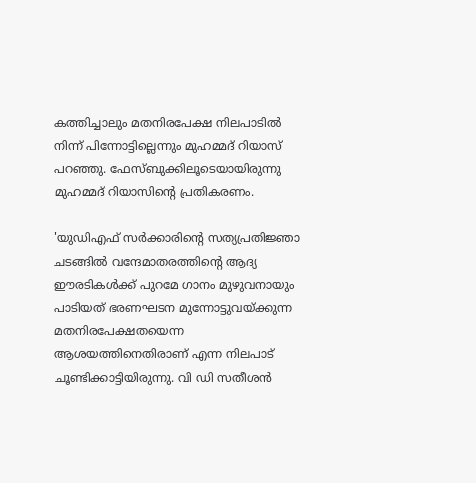കത്തിച്ചാലും മതനിരപേക്ഷ നിലപാടില്‍ നിന്ന് പിന്നോട്ടില്ലെന്നും മുഹമ്മദ് റിയാസ് പറഞ്ഞു. ഫേസ്ബുക്കിലൂടെയായിരുന്നു മുഹമ്മദ് റിയാസിൻ്റെ പ്രതികരണം.

'യുഡിഎഫ് സര്‍ക്കാരിന്റെ സത്യപ്രതിജ്ഞാ ചടങ്ങില്‍ വന്ദേമാതരത്തിന്റെ ആദ്യ ഈരടികള്‍ക്ക് പുറമേ ഗാനം മുഴുവനായും പാടിയത് ഭരണഘടന മുന്നോട്ടുവയ്ക്കുന്ന മതനിരപേക്ഷതയെന്ന ആശയത്തിനെതിരാണ് എന്ന നിലപാട് ചൂണ്ടിക്കാട്ടിയിരുന്നു. വി ഡി സതീശന്‍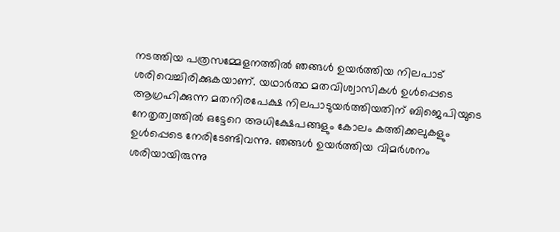നടത്തിയ പത്രസമ്മേളനത്തില്‍ ഞങ്ങള്‍ ഉയര്‍ത്തിയ നിലപാട് ശരിവെച്ചിരിക്കുകയാണ്. യഥാര്‍ത്ഥ മതവിശ്വാസികള്‍ ഉള്‍പ്പെടെ ആഗ്രഹിക്കുന്ന മതനിരപേക്ഷ നിലപാടുയര്‍ത്തിയതിന് ബിജെപിയുടെ നേതൃത്വത്തില്‍ ഒട്ടേറെ അധിക്ഷേപങ്ങളും കോലം കത്തിക്കലുകളും ഉള്‍പ്പെടെ നേരിടേണ്ടിവന്നു. ഞങ്ങള്‍ ഉയര്‍ത്തിയ വിമര്‍ശനം ശരിയായിരുന്നു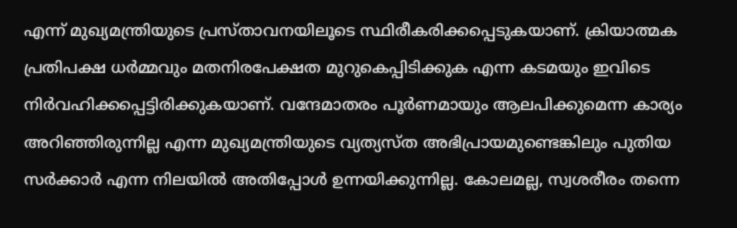എന്ന് മുഖ്യമന്ത്രിയുടെ പ്രസ്താവനയിലൂടെ സ്ഥിരീകരിക്കപ്പെടുകയാണ്. ക്രിയാത്മക പ്രതിപക്ഷ ധര്‍മ്മവും മതനിരപേക്ഷത മുറുകെപ്പിടിക്കുക എന്ന കടമയും ഇവിടെ നിര്‍വഹിക്കപ്പെട്ടിരിക്കുകയാണ്. വന്ദേമാതരം പൂര്‍ണമായും ആലപിക്കുമെന്ന കാര്യം അറിഞ്ഞിരുന്നില്ല എന്ന മുഖ്യമന്ത്രിയുടെ വ്യത്യസ്ത അഭിപ്രായമുണ്ടെങ്കിലും പുതിയ സര്‍ക്കാര്‍ എന്ന നിലയില്‍ അതിപ്പോള്‍ ഉന്നയിക്കുന്നില്ല. കോലമല്ല, സ്വശരീരം തന്നെ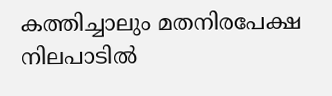കത്തിച്ചാലും മതനിരപേക്ഷ നിലപാടില്‍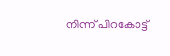നിന്ന് പിറകോട്ട്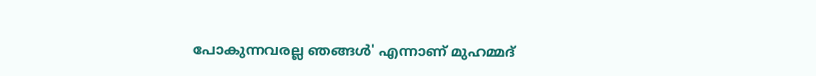പോകുന്നവരല്ല ഞങ്ങള്‍' എന്നാണ് മുഹമ്മദ്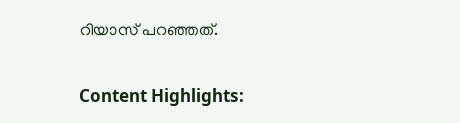റിയാസ് പറഞ്ഞത്.

Content Highlights: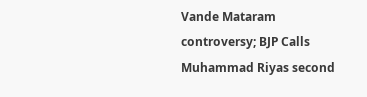Vande Mataram controversy; BJP Calls Muhammad Riyas second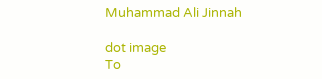Muhammad Ali Jinnah

dot image
To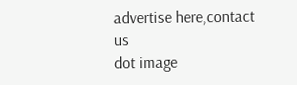advertise here,contact us
dot image